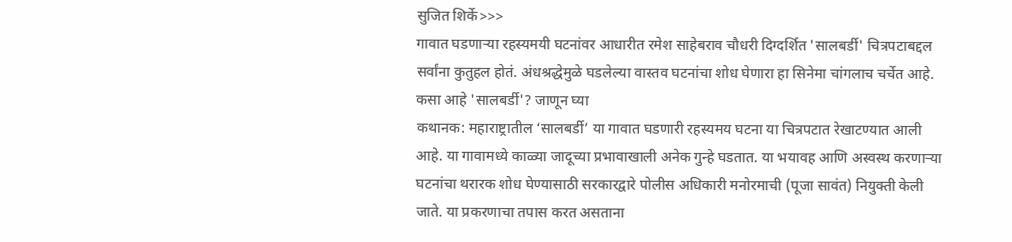सुजित शिर्के>>>
गावात घडणाऱ्या रहस्यमयी घटनांवर आधारीत रमेश साहेबराव चौधरी दिग्दर्शित 'सालबर्डी' चित्रपटाबद्दल सर्वांना कुतुहल होतं. अंधश्रद्धेमुळे घडलेल्या वास्तव घटनांचा शोध घेणारा हा सिनेमा चांगलाच चर्चेत आहे. कसा आहे 'सालबर्डी'? जाणून घ्या
कथानक: महाराष्ट्रातील ‘सालबर्डी’ या गावात घडणारी रहस्यमय घटना या चित्रपटात रेखाटण्यात आली आहे. या गावामध्ये काळ्या जादूच्या प्रभावाखाली अनेक गुन्हे घडतात. या भयावह आणि अस्वस्थ करणाऱ्या घटनांचा थरारक शोध घेण्यासाठी सरकारद्वारे पोलीस अधिकारी मनोरमाची (पूजा सावंत) नियुक्ती केली जाते. या प्रकरणाचा तपास करत असताना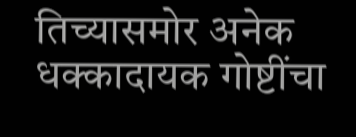तिच्यासमोर अनेक धक्कादायक गोष्टींचा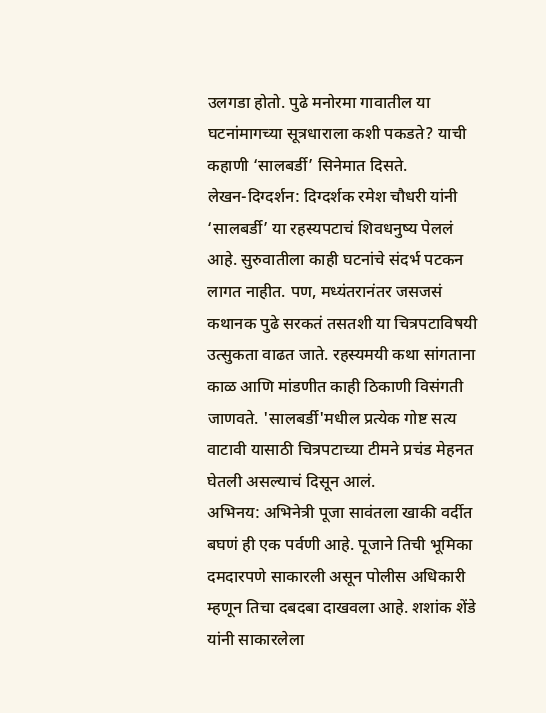उलगडा होतो. पुढे मनोरमा गावातील या घटनांमागच्या सूत्रधाराला कशी पकडते? याची कहाणी ‘सालबर्डी’ सिनेमात दिसते.
लेखन-दिग्दर्शन: दिग्दर्शक रमेश चौधरी यांनी ‘सालबर्डी’ या रहस्यपटाचं शिवधनुष्य पेललं आहे. सुरुवातीला काही घटनांचे संदर्भ पटकन लागत नाहीत. पण, मध्यंतरानंतर जसजसं कथानक पुढे सरकतं तसतशी या चित्रपटाविषयी उत्सुकता वाढत जाते. रहस्यमयी कथा सांगताना काळ आणि मांडणीत काही ठिकाणी विसंगती जाणवते. 'सालबर्डी'मधील प्रत्येक गोष्ट सत्य वाटावी यासाठी चित्रपटाच्या टीमने प्रचंड मेहनत घेतली असल्याचं दिसून आलं.
अभिनय: अभिनेत्री पूजा सावंतला खाकी वर्दीत बघणं ही एक पर्वणी आहे. पूजाने तिची भूमिका दमदारपणे साकारली असून पोलीस अधिकारी म्हणून तिचा दबदबा दाखवला आहे. शशांक शेंडे यांनी साकारलेला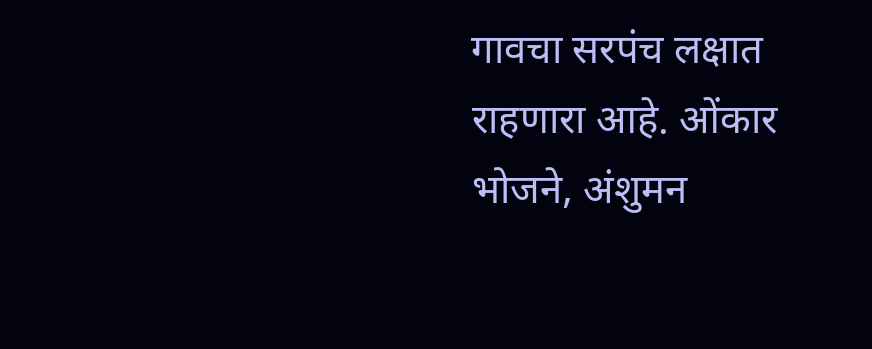गावचा सरपंच लक्षात राहणारा आहे. ओंकार भोजने, अंशुमन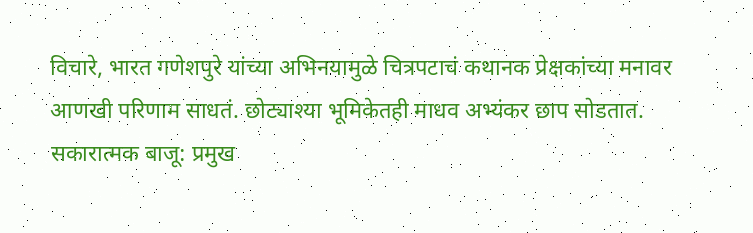विचारे, भारत गणेशपुरे यांच्या अभिनयामुळे चित्रपटाचं कथानक प्रेक्षकांच्या मनावर आणखी परिणाम साधतं. छोट्याश्या भूमिकेतही माधव अभ्यंकर छाप सोडतात.
सकारात्मक बाजू: प्रमुख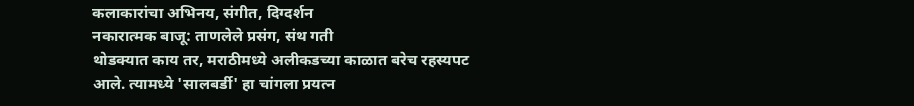कलाकारांचा अभिनय, संगीत, दिग्दर्शन
नकारात्मक बाजू: ताणलेले प्रसंग, संथ गती
थोडक्यात काय तर, मराठीमध्ये अलीकडच्या काळात बरेच रहस्यपट आले. त्यामध्ये 'सालबर्डी' हा चांगला प्रयत्न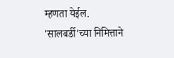म्हणता येईल. 'सालबर्डी'च्या निमित्ताने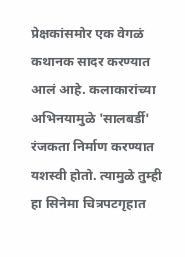प्रेक्षकांसमोर एक वेगळं कथानक सादर करण्यात आलं आहे. कलाकारांच्या अभिनयामुळे 'सालबर्डी' रंजकता निर्माण करण्यात यशस्वी होतो. त्यामुळे तुम्ही हा सिनेमा चित्रपटगृहात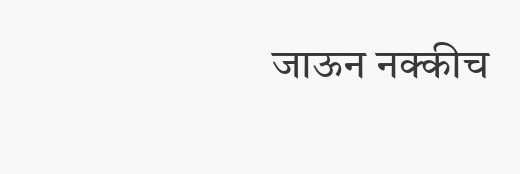जाऊन नक्कीच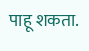पाहू शकता.